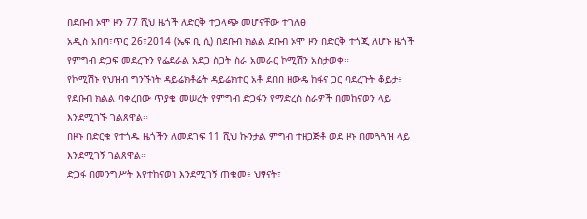በደቡብ ኦሞ ዞን 77 ሺህ ዜጎች ለድርቅ ተጋላጭ መሆናቸው ተገለፀ
አዲስ አበባ፣ጥር 26፣2014 (ኤፍ ቢ ሲ) በደቡብ ክልል ደቡብ ኦሞ ዞን በድርቅ ተጎጂ ለሆኑ ዜጎች የምግብ ድጋፍ መደረጉን የፌደራል አደጋ ስጋት ስራ አመራር ኮሚሽን አስታወቀ።
የኮሚሽኑ የህዝብ ግንኙነት ዳይሬክቶሬት ዳይሬክተር አቶ ደበበ ዘውዴ ከፋና ጋር ባደረጉት ቆይታ፥ የደቡብ ክልል ባቀረበው ጥያቄ መሠረት የምግብ ድጋፋን የማድረስ ስራዎች በመከናወን ላይ እንደሚገኙ ገልጸዋል።
በዞኑ በድርቁ የተጎዱ ዜጎችን ለመደገፍ 11 ሺህ ኩንታል ምግብ ተዘጋጅቶ ወደ ዞኑ በመጓጓዝ ላይ እንደሚገኝ ገልጸዋል።
ድጋፋ በመንግሥት እየተከናወነ እንደሚገኝ ጠቁመ፥ ህፃናት፣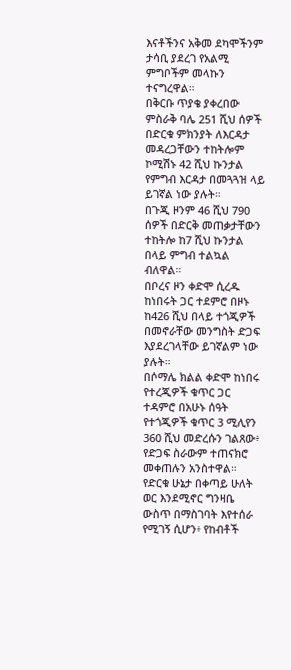እናቶችንና አቅመ ደካሞችንም ታሳቢ ያደረገ የአልሚ ምግቦችም መላኩን ተናግረዋል።
በቅርቡ ጥያቄ ያቀረበው ምስራቅ ባሌ 251 ሺህ ሰዎች በድርቁ ምክንያት ለእርዳታ መዳረጋቸውን ተከትሎም ኮሚሽኑ 42 ሺህ ኩንታል የምግብ እርዳታ በመጓጓዝ ላይ ይገኛል ነው ያሉት።
በጉጂ ዞንም 46 ሺህ 790 ሰዎች በድርቅ መጠቃታቸውን ተከትሎ ከ7 ሺህ ኩንታል በላይ ምግብ ተልኳል ብለዋል።
በቦረና ዞን ቀድሞ ሲረዱ ከነበሩት ጋር ተደምሮ በዞኑ ከ426 ሺህ በላይ ተጎጂዎች በመኖራቸው መንግስት ድጋፍ እያደረገላቸው ይገኛልም ነው ያሉት።
በሶማሌ ክልል ቀድሞ ከነበሩ የተረጂዎች ቁጥር ጋር ተዳምሮ በአሁኑ ሰዓት የተጎጂዎች ቁጥር 3 ሚሊየን 360 ሺህ መድረሱን ገልጸው፥ የድጋፍ ስራውም ተጠናክሮ መቀጠሉን አንስተዋል።
የድርቁ ሁኔታ በቀጣይ ሁለት ወር እንደሚኖር ግንዛቤ ውስጥ በማስገባት እየተሰራ የሚገኝ ሲሆን፥ የከብቶች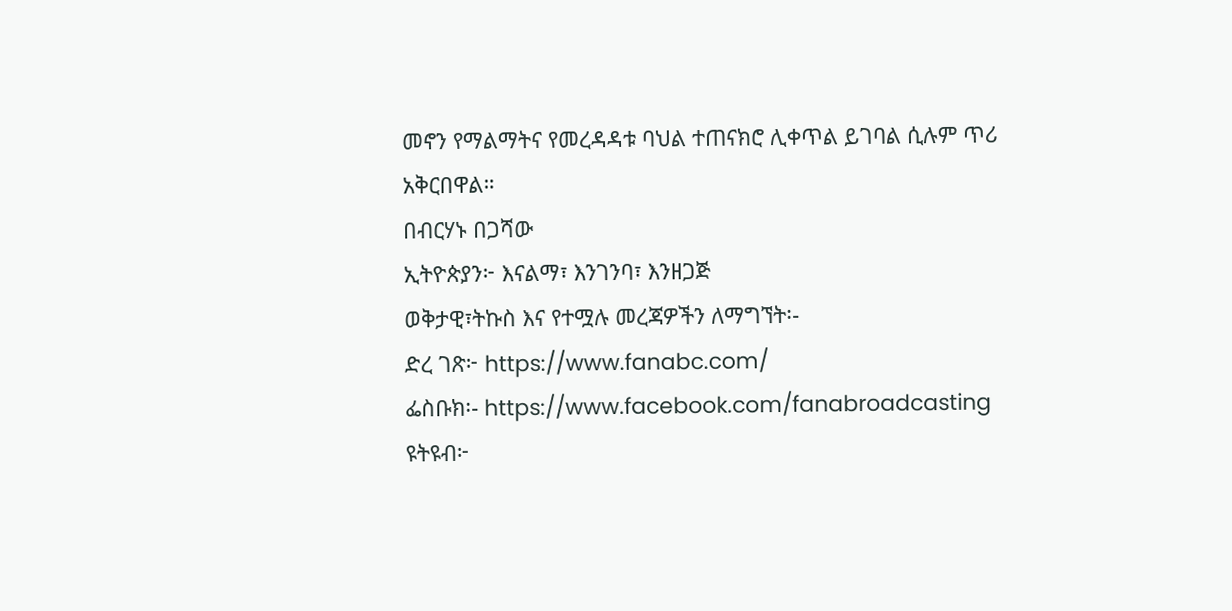መኖን የማልማትና የመረዳዳቱ ባህል ተጠናክሮ ሊቀጥል ይገባል ሲሉም ጥሪ አቅርበዋል።
በብርሃኑ በጋሻው
ኢትዮጵያን፦ እናልማ፣ እንገንባ፣ እንዘጋጅ
ወቅታዊ፣ትኩስ እና የተሟሉ መረጃዎችን ለማግኘት፡-
ድረ ገጽ፦ https://www.fanabc.com/
ፌስቡክ፡- https://www.facebook.com/fanabroadcasting
ዩትዩብ፦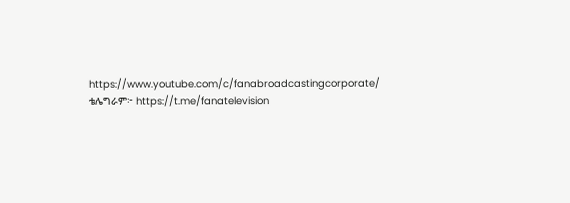https://www.youtube.com/c/fanabroadcastingcorporate/
ቴሌግራም፦ https://t.me/fanatelevision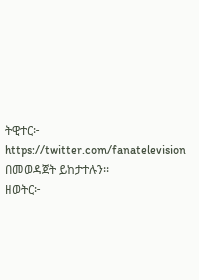ትዊተር፦ https://twitter.com/fanatelevision በመወዳጀት ይከታተሉን፡፡
ዘወትር፦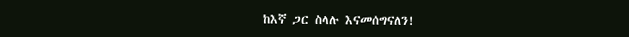ከእኛ ጋር ስላሉ እናመሰግናለን!